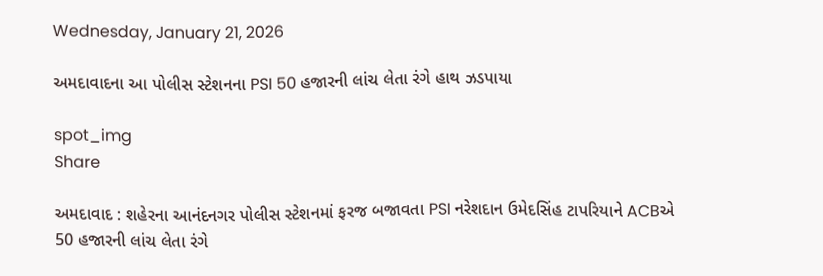Wednesday, January 21, 2026

અમદાવાદના આ પોલીસ સ્ટેશનના PSI 50 હજારની લાંચ લેતા રંગે હાથ ઝડપાયા

spot_img
Share

અમદાવાદ : શહેરના આનંદનગર પોલીસ સ્ટેશનમાં ફરજ બજાવતા PSI નરેશદાન ઉમેદસિંહ ટાપરિયાને ACBએ 50 હજારની લાંચ લેતા રંગે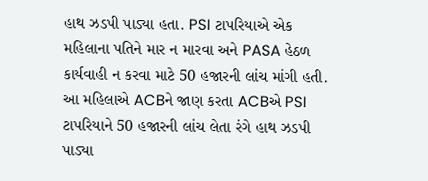હાથ ઝડપી પાડ્યા હતા. PSI ટાપરિયાએ એક મહિલાના પતિને માર ન મારવા અને PASA હેઠળ કાર્યવાહી ન કરવા માટે 50 હજારની લાંચ માંગી હતી. આ મહિલાએ ACBને જાણ કરતા ACBએ PSI ટાપરિયાને 50 હજારની લાંચ લેતા રંગે હાથ ઝડપી પાડ્યા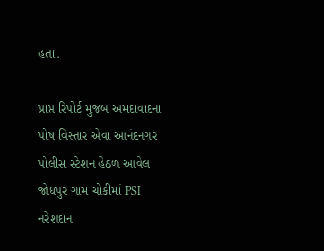હતા.

પ્રાપ્ત રિપોર્ટ મુજબ અમદાવાદના પોષ વિસ્તાર એવા આનંદનગર પોલીસ સ્ટેશન હેઠળ આવેલ જોધપુર ગામ ચોકીમાં PSI નરેશદાન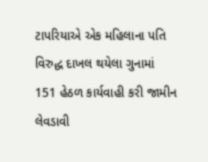ટાપરિયાએ એક મહિલાના પતિ વિરુદ્ધ દાખલ થયેલા ગુનામાં 151 હેઠળ કાર્યવાહી કરી જામીન લેવડાવી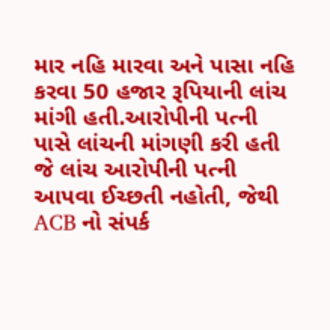માર નહિ મારવા અને પાસા નહિ કરવા 50 હજાર રૂપિયાની લાંચ માંગી હતી.આરોપીની પત્ની પાસે લાંચની માંગણી કરી હતી જે લાંચ આરોપીની પત્ની આપવા ઈચ્છતી નહોતી, જેથી ACB નો સંપર્ક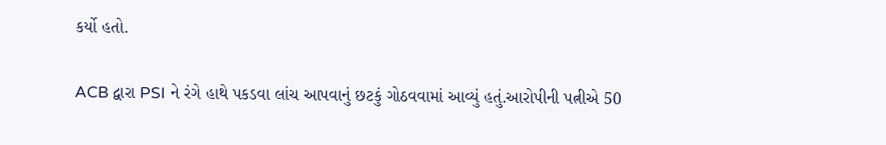કર્યો હતો.

ACB દ્વારા PSI ને રંગે હાથે પકડવા લાંચ આપવાનું છટકું ગોઠવવામાં આવ્યું હતું.આરોપીની પત્નીએ 50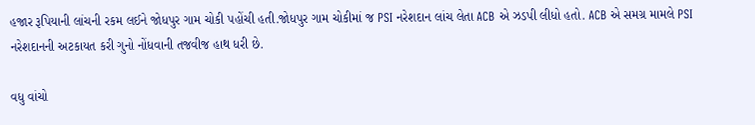હજાર રૂપિયાની લાંચની રકમ લઈને જોધપુર ગામ ચોકી પહોંચી હતી.જોધપુર ગામ ચોકીમાં જ PSI નરેશદાન લાંચ લેતા ACB એ ઝડપી લીધો હતો. ACB એ સમગ્ર મામલે PSI નરેશદાનની અટકાયત કરી ગુનો નોંધવાની તજવીજ હાથ ધરી છે.

વધુ વાંચો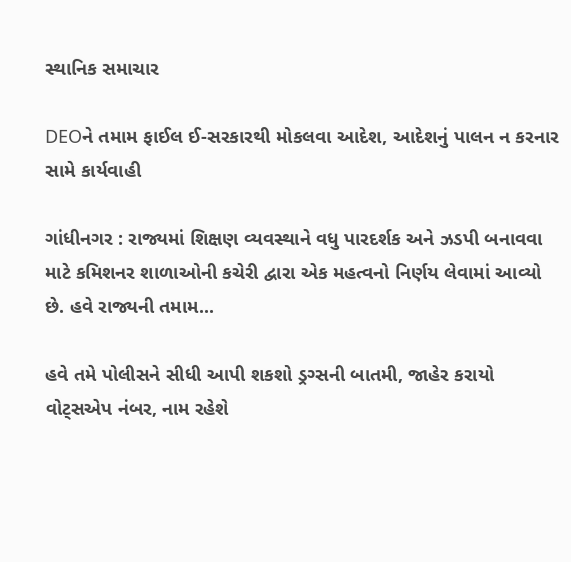સ્થાનિક સમાચાર

DEOને તમામ ફાઈલ ઈ-સરકારથી મોકલવા આદેશ, આદેશનું પાલન ન કરનાર સામે કાર્યવાહી

ગાંધીનગર : રાજ્યમાં શિક્ષણ વ્યવસ્થાને વધુ પારદર્શક અને ઝડપી બનાવવા માટે કમિશનર શાળાઓની કચેરી દ્વારા એક મહત્વનો નિર્ણય લેવામાં આવ્યો છે. હવે રાજ્યની તમામ...

હવે તમે પોલીસને સીધી આપી શકશો ડ્રગ્સની બાતમી, જાહેર કરાયો વોટ્સએપ નંબર, નામ રહેશે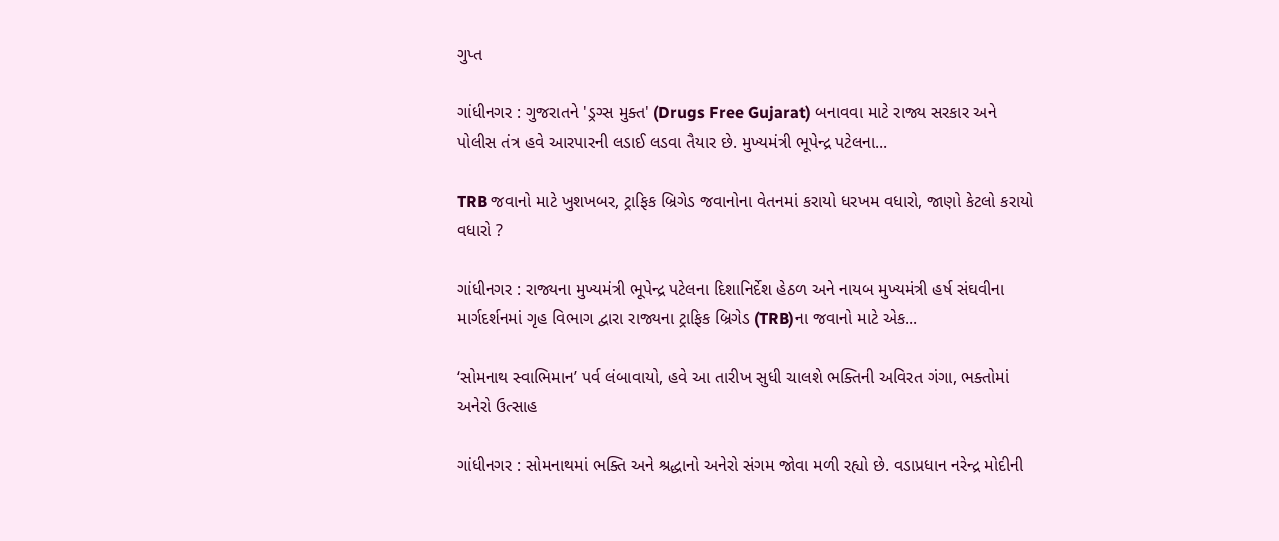ગુપ્ત

ગાંધીનગર : ગુજરાતને 'ડ્રગ્સ મુક્ત' (Drugs Free Gujarat) બનાવવા માટે રાજ્ય સરકાર અને પોલીસ તંત્ર હવે આરપારની લડાઈ લડવા તૈયાર છે. મુખ્યમંત્રી ભૂપેન્દ્ર પટેલના...

TRB જવાનો માટે ખુશખબર, ટ્રાફિક બ્રિગેડ જવાનોના વેતનમાં કરાયો ધરખમ વધારો, જાણો કેટલો કરાયો વધારો ?

ગાંધીનગર : રાજ્યના મુખ્યમંત્રી ભૂપેન્દ્ર પટેલના દિશાનિર્દેશ હેઠળ અને નાયબ મુખ્યમંત્રી હર્ષ સંઘવીના માર્ગદર્શનમાં ગૃહ વિભાગ દ્વારા રાજ્યના ટ્રાફિક બ્રિગેડ (TRB)ના જવાનો માટે એક...

‘સોમનાથ સ્વાભિમાન’ પર્વ લંબાવાયો, હવે આ તારીખ સુધી ચાલશે ભક્તિની અવિરત ગંગા, ભક્તોમાં અનેરો ઉત્સાહ

ગાંધીનગર : સોમનાથમાં ભક્તિ અને શ્રદ્ધાનો અનેરો સંગમ જોવા મળી રહ્યો છે. વડાપ્રધાન નરેન્દ્ર મોદીની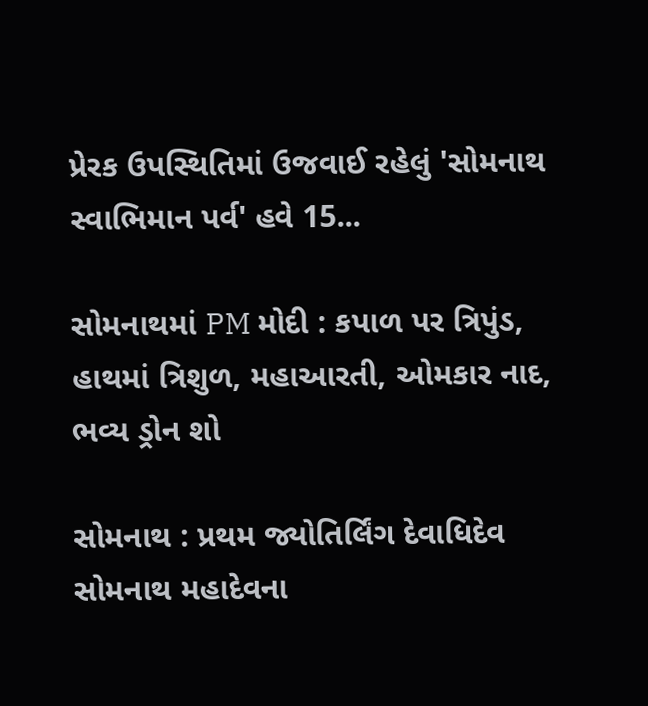પ્રેરક ઉપસ્થિતિમાં ઉજવાઈ રહેલું 'સોમનાથ સ્વાભિમાન પર્વ' હવે 15...

સોમનાથમાં PM મોદી : કપાળ પર ત્રિપુંડ, હાથમાં ત્રિશુળ, મહાઆરતી, ઓમકાર નાદ, ભવ્ય ડ્રોન શો

સોમનાથ : પ્રથમ જ્યોતિર્લિંગ દેવાધિદેવ સોમનાથ મહાદેવના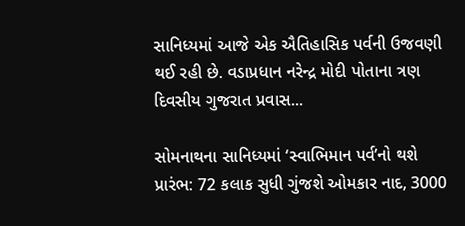સાનિધ્યમાં આજે એક ઐતિહાસિક પર્વની ઉજવણી થઈ રહી છે. વડાપ્રધાન નરેન્દ્ર મોદી પોતાના ત્રણ દિવસીય ગુજરાત પ્રવાસ...

સોમનાથના સાનિધ્યમાં ‘સ્વાભિમાન પર્વ’નો થશે પ્રારંભ: 72 કલાક સુધી ગુંજશે ઓમકાર નાદ, 3000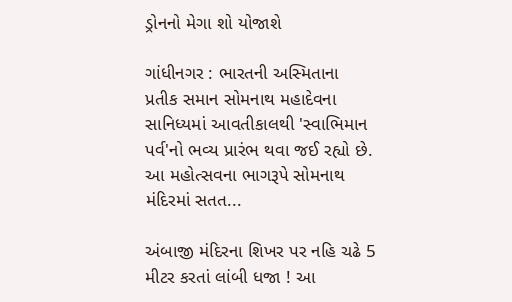ડ્રોનનો મેગા શો યોજાશે

ગાંધીનગર : ભારતની અસ્મિતાના પ્રતીક સમાન સોમનાથ મહાદેવના સાનિધ્યમાં આવતીકાલથી 'સ્વાભિમાન પર્વ'નો ભવ્ય પ્રારંભ થવા જઈ રહ્યો છે. આ મહોત્સવના ભાગરૂપે સોમનાથ મંદિરમાં સતત...

અંબાજી મંદિરના શિખર પર નહિ ચઢે 5 મીટર કરતાં લાંબી ધજા ! આ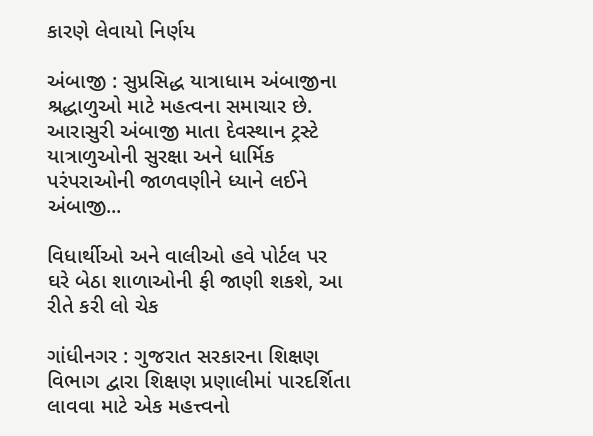કારણે લેવાયો નિર્ણય

અંબાજી : સુપ્રસિદ્ધ યાત્રાધામ અંબાજીના શ્રદ્ધાળુઓ માટે મહત્વના સમાચાર છે. આરાસુરી અંબાજી માતા દેવસ્થાન ટ્રસ્ટે યાત્રાળુઓની સુરક્ષા અને ધાર્મિક પરંપરાઓની જાળવણીને ધ્યાને લઈને અંબાજી...

વિધાર્થીઓ અને વાલીઓ હવે પોર્ટલ પર ઘરે બેઠા શાળાઓની ફી જાણી શકશે, આ રીતે કરી લો ચેક

ગાંધીનગર : ગુજરાત સરકારના શિક્ષણ વિભાગ દ્વારા શિક્ષણ પ્રણાલીમાં પારદર્શિતા લાવવા માટે એક મહત્ત્વનો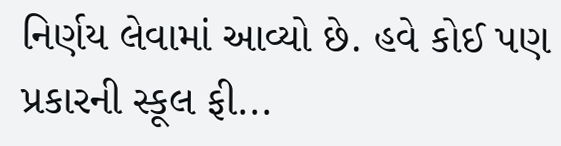નિર્ણય લેવામાં આવ્યો છે. હવે કોઈ પણ પ્રકારની સ્કૂલ ફી...